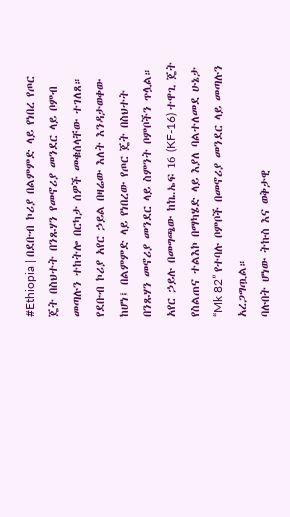#Ethiopia | በደቡብ ኮሪያ በልምምድ ላይ የነበረ የጦር ጄት በስህተት በንጹሃን የመኖሪያ መንደር ላይ ቦምብ መጣሉን ተከትሎ በርካታ ሰዎች መቁሰላቸው ተገለጸ።
የደቡብ ኮሪያ አየር ኃይል በዛሬው እለት እንዳታወቀው ከሆነ፤ በልምምድ ላይ የነበረው የጦር ጄት በስህተት በንጹሃን መኖሪያ መንደር ላይ ስምንት ቦምቦችን ጥሏል።
አየር ኃይሉ በመግጫው ከኬ.ኤፍ 16 (KF-16) ተዋጊ ጄት የስልጠና ተልእኮ በማካሄድ ላይ እያለ ባልተለመደ ሁኔታ “Mk 82” የተባሉ ቦምቦች በመኖሪያ መንደር ላይ መጣሉን አረጋግጧል።
ባሉበት ሆነው ትኩስ እና ወቅታዊ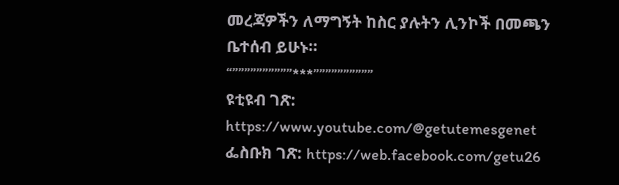መረጃዎችን ለማግኝት ከስር ያሉትን ሊንኮች በመጫን ቤተሰብ ይሁኑ።
“””””””””””***””””””””””
ዩቲዩብ ገጽ: https://www.youtube.com/@getutemesgenet
ፌስቡክ ገጽ: https://web.facebook.com/getu26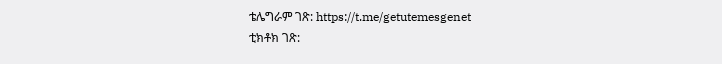ቴሌግራም ገጽ: https://t.me/getutemesgenet
ቲክቶክ ገጽ: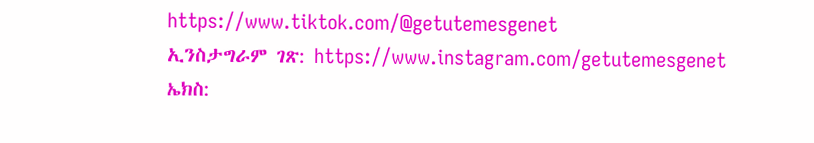https://www.tiktok.com/@getutemesgenet
ኢንስታግራም ገጽ: https://www.instagram.com/getutemesgenet
ኤክስ: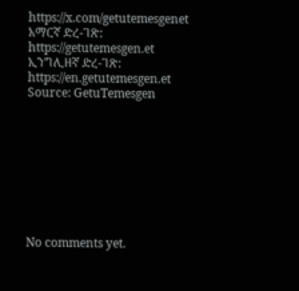https://x.com/getutemesgenet
አማርኛ ድረ-ገጽ: https://getutemesgen.et
ኢንግሊዘኛ ድረ-ገጽ: https://en.getutemesgen.et
Source: GetuTemesgen









No comments yet.